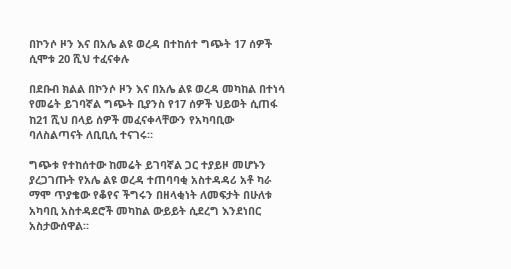በኮንሶ ዞን እና በአሌ ልዩ ወረዳ በተከሰተ ግጭት 17 ሰዎች ሲሞቱ 20 ሺህ ተፈናቀሉ

በደቡብ ክልል በኮንሶ ዞን እና በአሌ ልዩ ወረዳ መካከል በተነሳ የመሬት ይገባኛል ግጭት ቢያንስ የ17 ሰዎች ህይወት ሲጠፋ ከ21 ሺህ በላይ ሰዎች መፈናቀላቸውን የአካባቢው ባለስልጣናት ለቢቢሲ ተናገሩ።

ግጭቱ የተከሰተው ከመሬት ይገባኛል ጋር ተያይዞ መሆኑን ያረጋገጡት የአሌ ልዩ ወረዳ ተጠባባቂ አስተዳዳሪ አቶ ካራ ማሞ ጥያቄው የቆየና ችግሩን በዘላቂነት ለመፍታት በሁለቱ አካባቢ አስተዳደሮች መካከል ውይይት ሲደረግ እንደነበር አስታውሰዋል።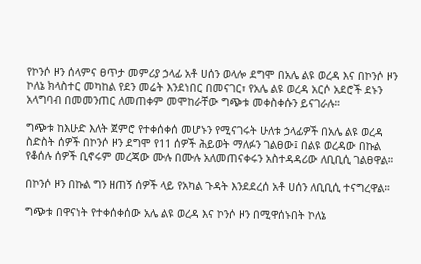የኮንሶ ዞን ሰላምና ፀጥታ መምሪያ ኃላፊ አቶ ሀሰን ወላሎ ደግሞ በአሌ ልዩ ወረዳ እና በኮንሶ ዞን ኮለኔ ክላስተር መካከል የደን መሬት እንደነበር በመናገር፣ የአሌ ልዩ ወረዳ አርሶ አደሮች ደኑን አላግባብ በመመንጠር ለመጠቀም መሞከራቸው ግጭቱ መቀስቀሱን ይናገራሉ።

ግጭቱ ከእሁድ እለት ጀምሮ የተቀሰቀሰ መሆኑን የሚናገሩት ሁለቱ ኃላፊዎች በአሌ ልዩ ወረዳ ስድስት ሰዎች በኮንሶ ዞን ደግሞ የ11 ሰዎች ሕይወት ማለፉን ገልፀው፤ በልዩ ወረዳው በኩል የቆሰሉ ሰዎች ቢኖሩም መረጃው ሙሉ በሙሉ አለመጠናቀሩን አስተዳዳሪው ለቢቢሲ ገልፀዋል።

በኮንሶ ዞን በኩል ግን ዘጠኝ ሰዎች ላይ የአካል ጉዳት እንደደረሰ አቶ ሀሰን ለቢቢሲ ተናግረዋል።

ግጭቱ በዋናነት የተቀሰቀሰው አሌ ልዩ ወረዳ እና ኮንሶ ዞን በሚዋሰኑበት ኮለኔ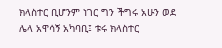ክላስተር ቢሆንም ነገር ግን ችግሩ አሁን ወደ ሌላ አዋሳኝ አካባቢ፤ ቱሩ ክላስተር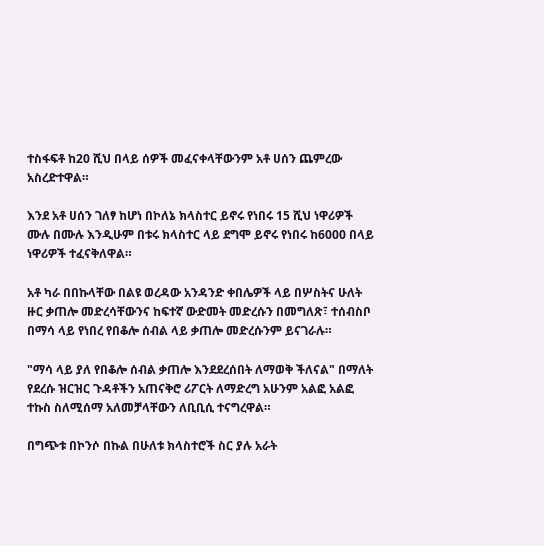ተስፋፍቶ ከ20 ሺህ በላይ ሰዎች መፈናቀላቸውንም አቶ ሀሰን ጨምረው አስረድተዋል።

እንደ አቶ ሀሰን ገለፃ ከሆነ በኮለኔ ክላስተር ይኖሩ የነበሩ 15 ሺህ ነዋሪዎች ሙሉ በሙሉ እንዲሁም በቱሩ ክላስተር ላይ ደግሞ ይኖሩ የነበሩ ከ6000 በላይ ነዋሪዎች ተፈናቅለዋል።

አቶ ካራ በበኩላቸው በልዩ ወረዳው አንዳንድ ቀበሌዎች ላይ በሦስትና ሁለት ዙር ቃጠሎ መድረሳቸውንና ከፍተኛ ውድመት መድረሱን በመግለጽ፣ ተሰብስቦ በማሳ ላይ የነበረ የበቆሎ ሰብል ላይ ቃጠሎ መድረሱንም ይናገራሉ።

"ማሳ ላይ ያለ የበቆሎ ሰብል ቃጠሎ እንደደረሰበት ለማወቅ ችለናል" በማለት የደረሱ ዝርዝር ጉዳቶችን አጠናቅሮ ሪፖርት ለማድረግ አሁንም አልፎ አልፎ ተኩስ ስለሚሰማ አለመቻላቸውን ለቢቢሲ ተናግረዋል።

በግጭቱ በኮንሶ በኩል በሁለቱ ክላስተሮች ስር ያሉ አራት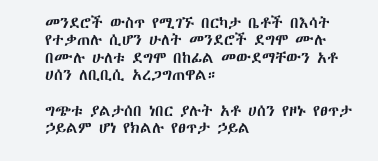መንደሮች ውስጥ የሚገኙ በርካታ ቤቶች በእሳት የተቃጠሉ ሲሆን ሁለት መንደሮች ደግሞ ሙሉ በሙሉ ሁለቱ ደግሞ በከፊል መውደማቸውን አቶ ሀሰን ለቢቢሲ አረጋግጠዋል።

ግጭቱ ያልታሰበ ነበር ያሉት አቶ ሀሰን የዞኑ የፀጥታ ኃይልም ሆነ የክልሉ የፀጥታ ኃይል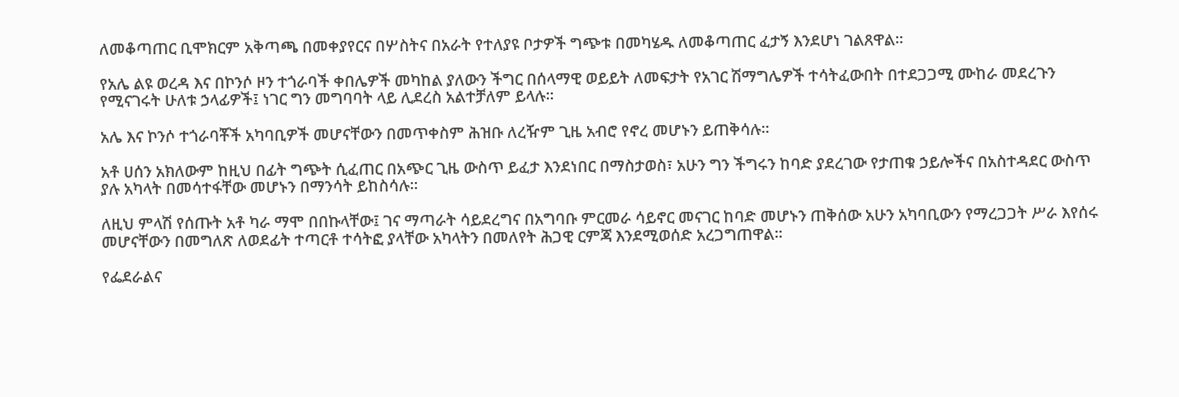ለመቆጣጠር ቢሞክርም አቅጣጫ በመቀያየርና በሦስትና በአራት የተለያዩ ቦታዎች ግጭቱ በመካሄዱ ለመቆጣጠር ፈታኝ እንደሆነ ገልጸዋል።

የአሌ ልዩ ወረዳ እና በኮንሶ ዞን ተጎራባች ቀበሌዎች መካከል ያለውን ችግር በሰላማዊ ወይይት ለመፍታት የአገር ሽማግሌዎች ተሳትፈውበት በተደጋጋሚ ሙከራ መደረጉን የሚናገሩት ሁለቱ ኃላፊዎች፤ ነገር ግን መግባባት ላይ ሊደረስ አልተቻለም ይላሉ።

አሌ እና ኮንሶ ተጎራባቾች አካባቢዎች መሆናቸውን በመጥቀስም ሕዝቡ ለረዥም ጊዜ አብሮ የኖረ መሆኑን ይጠቅሳሉ።

አቶ ሀሰን አክለውም ከዚህ በፊት ግጭት ሲፈጠር በአጭር ጊዜ ውስጥ ይፈታ እንደነበር በማስታወስ፣ አሁን ግን ችግሩን ከባድ ያደረገው የታጠቁ ኃይሎችና በአስተዳደር ውስጥ ያሉ አካላት በመሳተፋቸው መሆኑን በማንሳት ይከስሳሉ።

ለዚህ ምላሽ የሰጡት አቶ ካራ ማሞ በበኩላቸው፤ ገና ማጣራት ሳይደረግና በአግባቡ ምርመራ ሳይኖር መናገር ከባድ መሆኑን ጠቅሰው አሁን አካባቢውን የማረጋጋት ሥራ እየሰሩ መሆናቸውን በመግለጽ ለወደፊት ተጣርቶ ተሳትፎ ያላቸው አካላትን በመለየት ሕጋዊ ርምጃ እንደሚወሰድ አረጋግጠዋል።

የፌደራልና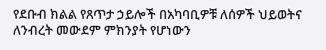የደቡብ ክልል የጸጥታ ኃይሎች በአካባቢዎቹ ለሰዎች ህይወትና ለንብረት መውደም ምክንያት የሆነውን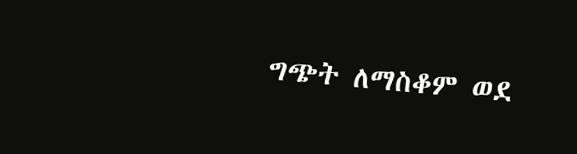ግጭት ለማስቆም ወደ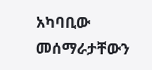አካባቢው መሰማራታቸውን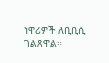ነዋሪዎች ለቢቢሲ ገልጸዋል።